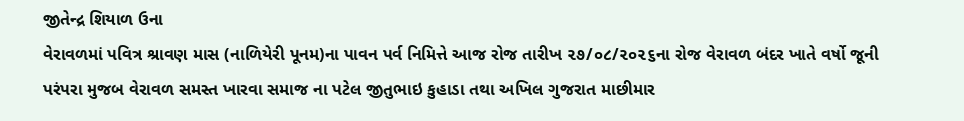જીતેન્દ્ર શિયાળ ઉના
વેરાવળમાં પવિત્ર શ્રાવણ માસ (નાળિયેરી પૂનમ)ના પાવન પર્વ નિમિત્તે આજ રોજ તારીખ ૨૭/૦૮/૨૦૨૬ના રોજ વેરાવળ બંદર ખાતે વર્ષો જૂની પરંપરા મુજબ વેરાવળ સમસ્ત ખારવા સમાજ ના પટેલ જીતુભાઇ કુહાડા તથા અખિલ ગુજરાત માછીમાર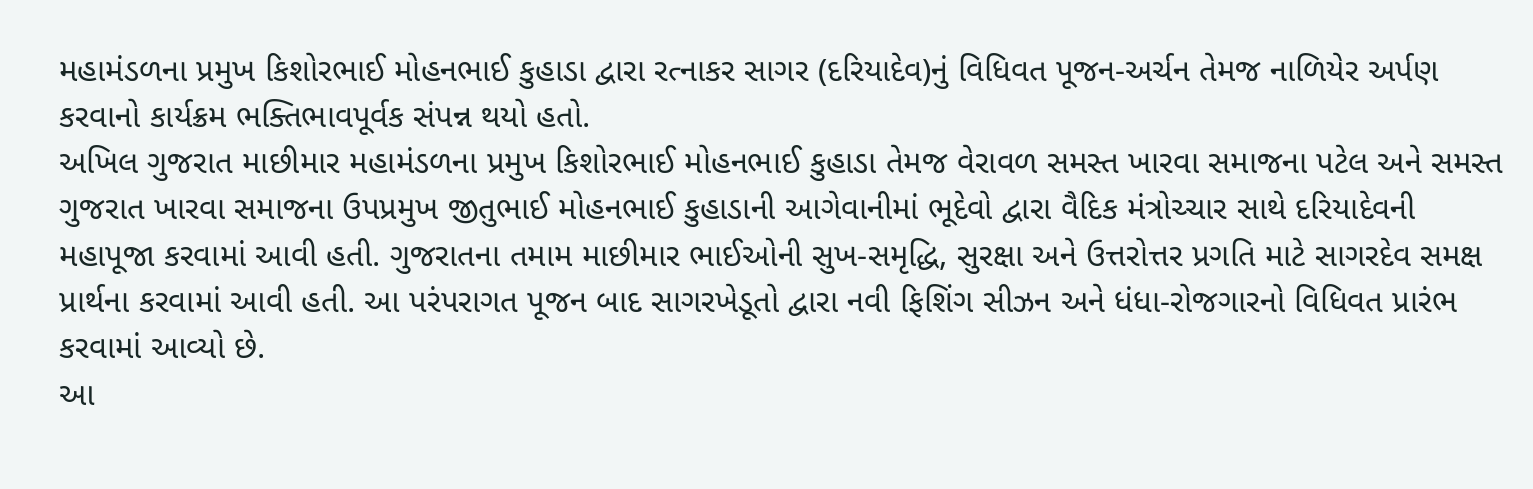મહામંડળના પ્રમુખ કિશોરભાઈ મોહનભાઈ કુહાડા દ્વારા રત્નાકર સાગર (દરિયાદેવ)નું વિધિવત પૂજન-અર્ચન તેમજ નાળિયેર અર્પણ કરવાનો કાર્યક્રમ ભક્તિભાવપૂર્વક સંપન્ન થયો હતો.
અખિલ ગુજરાત માછીમાર મહામંડળના પ્રમુખ કિશોરભાઈ મોહનભાઈ કુહાડા તેમજ વેરાવળ સમસ્ત ખારવા સમાજના પટેલ અને સમસ્ત ગુજરાત ખારવા સમાજના ઉપપ્રમુખ જીતુભાઈ મોહનભાઈ કુહાડાની આગેવાનીમાં ભૂદેવો દ્વારા વૈદિક મંત્રોચ્ચાર સાથે દરિયાદેવની મહાપૂજા કરવામાં આવી હતી. ગુજરાતના તમામ માછીમાર ભાઈઓની સુખ-સમૃદ્ધિ, સુરક્ષા અને ઉત્તરોત્તર પ્રગતિ માટે સાગરદેવ સમક્ષ પ્રાર્થના કરવામાં આવી હતી. આ પરંપરાગત પૂજન બાદ સાગરખેડૂતો દ્વારા નવી ફિશિંગ સીઝન અને ધંધા-રોજગારનો વિધિવત પ્રારંભ કરવામાં આવ્યો છે.
આ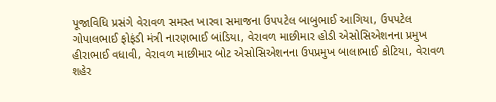પૂજાવિધિ પ્રસંગે વેરાવળ સમસ્ત ખારવા સમાજના ઉપપટેલ બાબુભાઈ આગિયા, ઉપપટેલ ગોપાલભાઈ ફોફંડી મંત્રી નારણભાઈ બાંડિયા, વેરાવળ માછીમાર હોડી એસોસિએશનના પ્રમુખ હીરાભાઈ વધાવી, વેરાવળ માછીમાર બોટ એસોસિએશનના ઉપપ્રમુખ બાલાભાઈ કોટિયા, વેરાવળ શહેર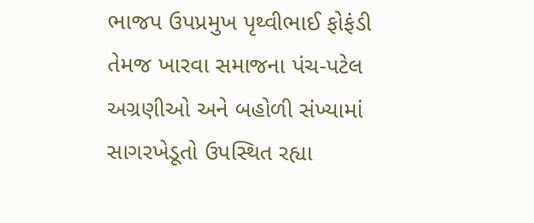ભાજપ ઉપપ્રમુખ પૃથ્વીભાઈ ફોફંડી તેમજ ખારવા સમાજના પંચ-પટેલ અગ્રણીઓ અને બહોળી સંખ્યામાં સાગરખેડૂતો ઉપસ્થિત રહ્યા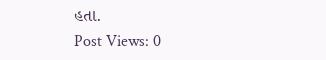હતા.
Post Views: 0